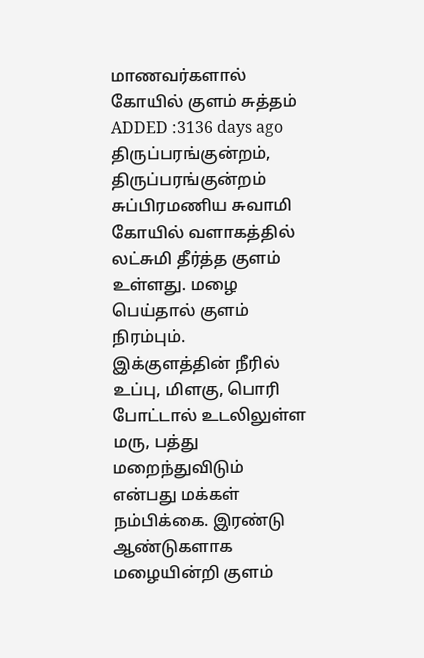மாணவர்களால் கோயில் குளம் சுத்தம்
ADDED :3136 days ago
திருப்பரங்குன்றம், திருப்பரங்குன்றம் சுப்பிரமணிய சுவாமி கோயில் வளாகத்தில் லட்சுமி தீர்த்த குளம் உள்ளது. மழை பெய்தால் குளம் நிரம்பும். இக்குளத்தின் நீரில் உப்பு, மிளகு, பொரி போட்டால் உடலிலுள்ள மரு, பத்து மறைந்துவிடும் என்பது மக்கள் நம்பிக்கை. இரண்டு ஆண்டுகளாக மழையின்றி குளம்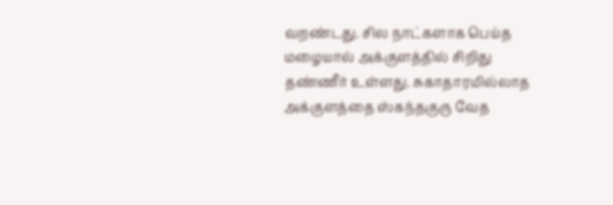வறண்டது. சில நாட்களாக பெய்த மழையால் அக்குளத்தில் சிறிது தண்ணீர் உள்ளது. சுகாதாரமில்லாத அக்குளத்தை ஸ்கந்தகுரு வேத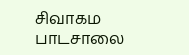சிவாகம பாடசாலை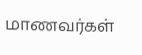மாணவர்கள்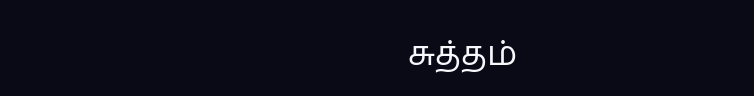சுத்தம்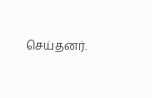செய்தனர்.